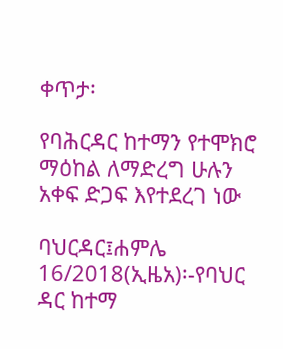ቀጥታ፡

የባሕርዳር ከተማን የተሞክሮ ማዕከል ለማድረግ ሁሉን አቀፍ ድጋፍ እየተደረገ ነው

ባህርዳር፤ሐምሌ 16/2018(ኢዜአ)፡-የባህር ዳር ከተማ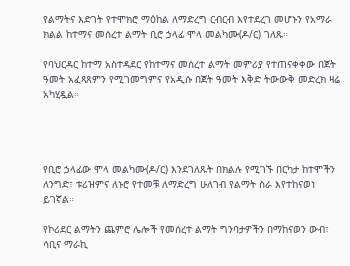የልማትና እድገት የተሞክሮ ማዕከል ለማድረግ ርብርብ እየተደረገ መሆኑን የአማራ ክልል ከተማና መሰረተ ልማት ቢሮ ኃላፊ ሞላ መልካሙ(ዶ/ር) ገለጹ።

የባህርዳር ከተማ አስተዳደር የከተማና መሰረተ ልማት መምሪያ የተጠናቀቀው በጀት ዓመት አፈጻጸምን የሚገመግምና የአዲሱ በጀት ዓመት እቅድ ትውውቅ መድረክ ዛሬ አካሂዷል።




የቢሮ ኃላፊው ሞላ መልካሙ(ዶ/ር) እንደገለጹት በክልሉ የሚገኙ በርካታ ከተሞችን ለንግድ፣ ቱሪዝምና ለኑሮ የተመቹ ለማድረግ ሁለገብ የልማት ስራ እየተከናወነ ይገኛል።

የኮሪደር ልማትን ጨምሮ ሌሎች የመሰረተ ልማት ግንባታዎችን በማከናወን ውብ፣ ሳቢና ማራኪ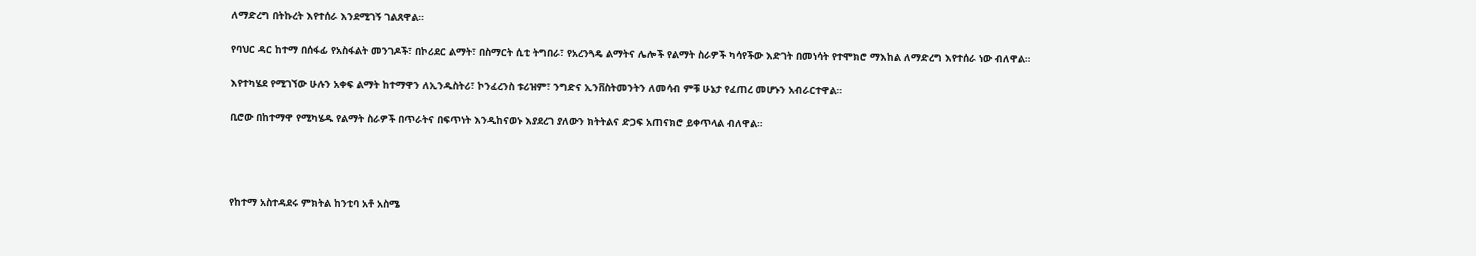ለማድረግ በትኩረት እየተሰራ እንደሚገኝ ገልጸዋል።

የባህር ዳር ከተማ በሰፋፊ የአስፋልት መንገዶች፣ በኮሪደር ልማት፣ በስማርት ሲቲ ትግበራ፣ የአረንጓዴ ልማትና ሌሎች የልማት ስራዎች ካሳየችው እድገት በመነሳት የተሞክሮ ማእከል ለማድረግ እየተሰራ ነው ብለዋል።

እየተካሄደ የሚገኘው ሁሉን አቀፍ ልማት ከተማዋን ለኢንዱስትሪ፣ ኮንፈረንስ ቱሪዝም፣ ንግድና ኢንቨስትመንትን ለመሳብ ምቹ ሁኔታ የፈጠረ መሆኑን አብራርተዋል።

ቢሮው በከተማዋ የሚካሄዱ የልማት ስራዎች በጥራትና በፍጥነት እንዲከናወኑ እያደረገ ያለውን ክትትልና ድጋፍ አጠናክሮ ይቀጥላል ብለዋል።




የከተማ አስተዳደሩ ምክትል ከንቲባ አቶ አስሜ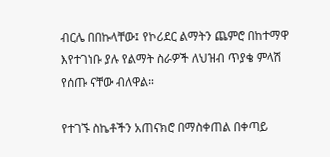ብርሌ በበኩላቸው፤ የኮሪደር ልማትን ጨምሮ በከተማዋ እየተገነቡ ያሉ የልማት ስራዎች ለህዝብ ጥያቄ ምላሽ የሰጡ ናቸው ብለዋል።

የተገኙ ስኬቶችን አጠናክሮ በማስቀጠል በቀጣይ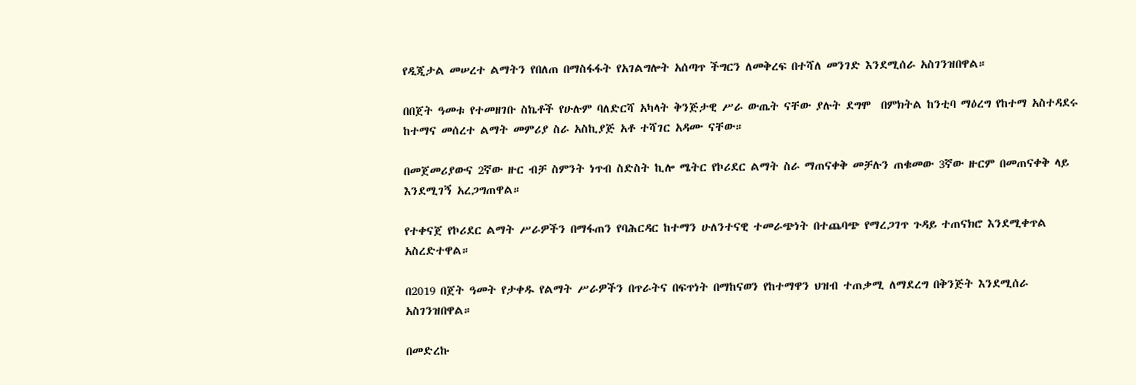የዲጂታል መሠረተ ልማትን የበለጠ በማስፋፋት የአገልግሎት አሰጣጥ ችግርን ለመቅረፍ በተሻለ መንገድ እንደሚሰራ አስገንዝበዋል።

በበጀት ዓመቱ የተመዘገቡ ስኬቶች የሁሉም ባለድርሻ አካላት ቅንጅታዊ ሥራ ውጤት ናቸው ያሉት ደግሞ  በምክትል ከንቲባ ማዕረግ የከተማ አስተዳደሩ ከተማና መሰረተ ልማት መምሪያ ስራ አስኪያጅ አቶ ተሻገር አዳሙ ናቸው።

በመጀመሪያውና 2ኛው ዙር ብቻ ስምንት ነጥብ ስድስት ኪሎ ሜትር የኮሪደር ልማት ስራ ማጠናቀቅ መቻሉን ጠቁመው 3ኛው ዙርም በመጠናቀቅ ላይ እንደሚገኝ አረጋግጠዋል።

የተቀናጀ የኮሪደር ልማት ሥራዎችን በማፋጠን የባሕርዳር ከተማን ሁለንተናዊ ተመራጭነት በተጨባጭ የማረጋገጥ ጉዳይ ተጠናክሮ እንደሚቀጥል አስረድተዋል።

በ2019 በጀት ዓመት የታቀዱ የልማት ሥራዎችን በጥራትና በፍጥነት በማከናወን የከተማዋን ህዝብ ተጠቃሚ ለማደረግ በቅንጅት እንደሚሰራ አስገንዝበዋል።

በመድረኩ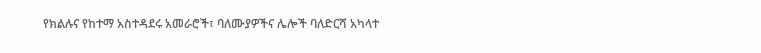የክልሉና የከተማ አስተዳደሩ አመራሮች፣ ባለሙያዎችና ሌሎች ባለድርሻ አካላተ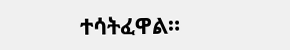ተሳትፈዋል።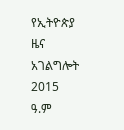የኢትዮጵያ ዜና አገልግሎት
2015
ዓ.ም